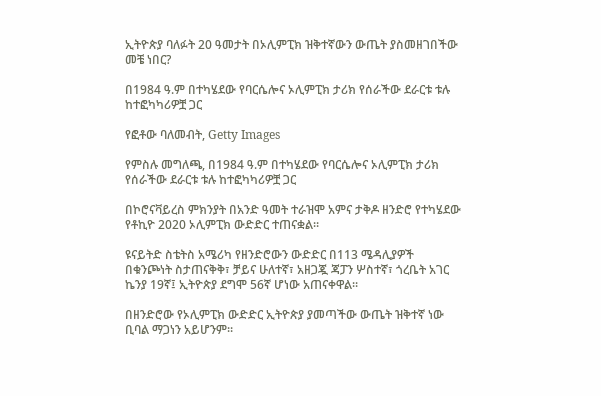ኢትዮጵያ ባለፉት 20 ዓመታት በኦሊምፒክ ዝቅተኛውን ውጤት ያስመዘገበችው መቼ ነበር?

በ1984 ዓ.ም በተካሄደው የባርሴሎና ኦሊምፒክ ታሪክ የሰራችው ደራርቱ ቱሉ ከተፎካካሪዎቿ ጋር

የፎቶው ባለመብት, Getty Images

የምስሉ መግለጫ, በ1984 ዓ.ም በተካሄደው የባርሴሎና ኦሊምፒክ ታሪክ የሰራችው ደራርቱ ቱሉ ከተፎካካሪዎቿ ጋር

በኮሮናቫይረስ ምክንያት በአንድ ዓመት ተራዝሞ አምና ታቅዶ ዘንድሮ የተካሄደው የቶኪዮ 2020 ኦሊምፒክ ውድድር ተጠናቋል።

ዩናይትድ ስቴትስ አሜሪካ የዘንድሮውን ውድድር በ113 ሜዳሊያዎች በቁንጮነት ስታጠናቅቅ፣ ቻይና ሁለተኛ፣ አዘጋጇ ጃፓን ሦስተኛ፣ ጎረቤት አገር ኬንያ 19ኛ፤ ኢትዮጵያ ደግሞ 56ኛ ሆነው አጠናቀዋል።

በዘንድሮው የኦሊምፒክ ውድድር ኢትዮጵያ ያመጣችው ውጤት ዝቅተኛ ነው ቢባል ማጋነን አይሆንም።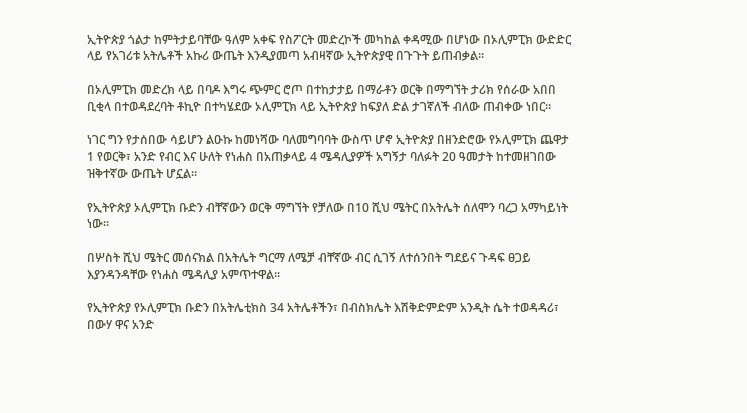ኢትዮጵያ ጎልታ ከምትታይባቸው ዓለም አቀፍ የስፖርት መድረኮች መካከል ቀዳሚው በሆነው በኦሊምፒክ ውድድር ላይ የአገሪቱ አትሌቶች አኩሪ ውጤት እንዲያመጣ አብዛኛው ኢትዮጵያዊ በጉጉት ይጠብቃል።

በኦሊምፒክ መድረክ ላይ በባዶ እግሩ ጭምር ሮጦ በተከታታይ በማራቶን ወርቅ በማግኘት ታሪክ የሰራው አበበ ቢቂላ በተወዳደረባት ቶኪዮ በተካሄደው ኦሊምፒክ ላይ ኢትዮጵያ ከፍያለ ድል ታገኛለች ብለው ጠብቀው ነበር።

ነገር ግን የታሰበው ሳይሆን ልዑኩ ከመነሻው ባለመግባባት ውስጥ ሆኖ ኢትዮጵያ በዘንድሮው የኦሊምፒክ ጨዋታ 1 የወርቅ፣ አንድ የብር እና ሁለት የነሐስ በአጠቃላይ 4 ሜዳሊያዎች አግኝታ ባለፉት 20 ዓመታት ከተመዘገበው ዝቅተኛው ውጤት ሆኗል።

የኢትዮጵያ ኦሊምፒክ ቡድን ብቸኛውን ወርቅ ማግኘት የቻለው በ10 ሺህ ሜትር በአትሌት ሰለሞን ባረጋ አማካይነት ነው።

በሦስት ሺህ ሜትር መሰናክል በአትሌት ግርማ ለሜቻ ብቸኛው ብር ሲገኝ ለተሰንበት ግደይና ጉዳፍ ፀጋይ እያንዳንዳቸው የነሐስ ሜዳሊያ አምጥተዋል።

የኢትዮጵያ የኦሊምፒክ ቡድን በአትሌቲክስ 34 አትሌቶችን፣ በብስክሌት እሽቅድምድም አንዲት ሴት ተወዳዳሪ፣ በውሃ ዋና አንድ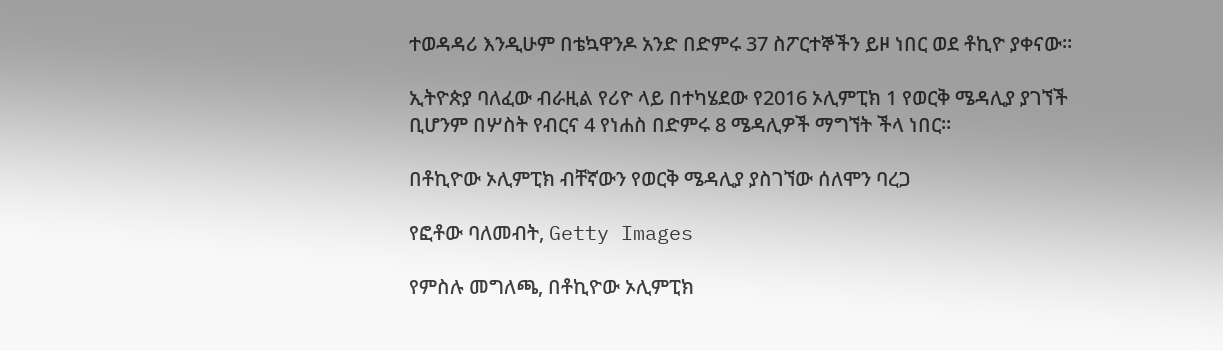ተወዳዳሪ እንዲሁም በቴኳዋንዶ አንድ በድምሩ 37 ስፖርተኞችን ይዞ ነበር ወደ ቶኪዮ ያቀናው።

ኢትዮጵያ ባለፈው ብራዚል የሪዮ ላይ በተካሄደው የ2016 ኦሊምፒክ 1 የወርቅ ሜዳሊያ ያገኘች ቢሆንም በሦስት የብርና 4 የነሐስ በድምሩ 8 ሜዳሊዎች ማግኘት ችላ ነበር።

በቶኪዮው ኦሊምፒክ ብቸኛውን የወርቅ ሜዳሊያ ያስገኘው ሰለሞን ባረጋ

የፎቶው ባለመብት, Getty Images

የምስሉ መግለጫ, በቶኪዮው ኦሊምፒክ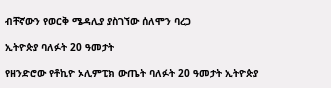ብቸኛውን የወርቅ ሜዳሊያ ያስገኘው ሰለሞን ባረጋ

ኢትዮጵያ ባለፉት 20 ዓመታት

የዘንድሮው የቶኪዮ ኦሊምፒክ ውጤት ባለፉት 20 ዓመታት ኢትዮጵያ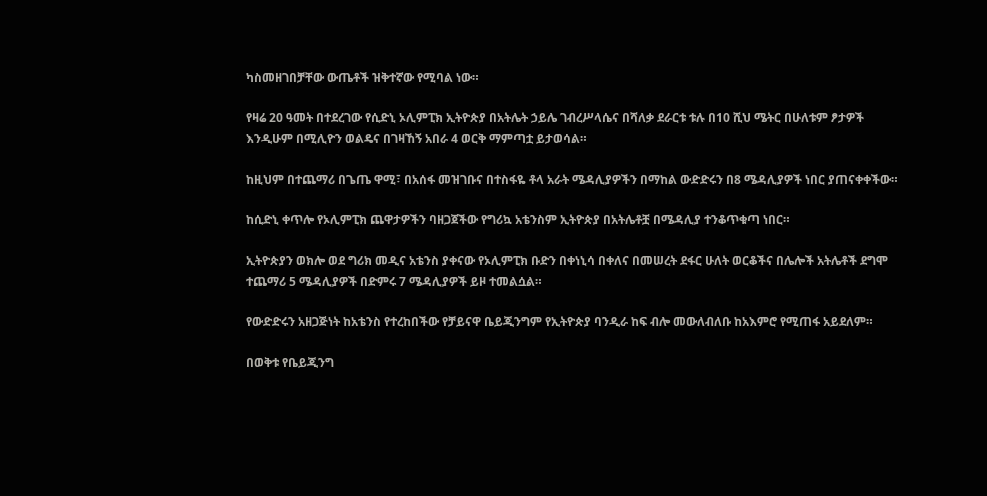ካስመዘገበቻቸው ውጤቶች ዝቅተኛው የሚባል ነው።

የዛሬ 20 ዓመት በተደረገው የሲድኒ ኦሊምፒክ ኢትዮጵያ በአትሌት ኃይሌ ገብረሥላሴና በሻለቃ ደራርቱ ቱሉ በ10 ሺህ ሜትር በሁለቱም ፆታዎች እንዲሁም በሚሊዮን ወልዴና በገዛኸኝ አበራ 4 ወርቅ ማምጣቷ ይታወሳል።

ከዚህም በተጨማሪ በጌጤ ዋሚ፣ በአሰፋ መዝገቡና በተስፋዬ ቶላ አራት ሜዳሊያዎችን በማከል ውድድሩን በ8 ሜዳሊያዎች ነበር ያጠናቀቀችው።

ከሲድኒ ቀጥሎ የኦሊምፒክ ጨዋታዎችን ባዘጋጀችው የግሪኳ አቴንስም ኢትዮጵያ በአትሌቶቿ በሜዳሊያ ተንቆጥቁጣ ነበር።

ኢትዮጵያን ወክሎ ወደ ግሪክ መዲና አቴንስ ያቀናው የኦሊምፒክ ቡድን በቀነኒሳ በቀለና በመሠረት ደፋር ሁለት ወርቆችና በሌሎች አትሌቶች ደግሞ ተጨማሪ 5 ሜዳሊያዎች በድምሩ 7 ሜዳሊያዎች ይዞ ተመልሷል።

የውድድሩን አዘጋጅነት ከአቴንስ የተረከበችው የቻይናዋ ቤይጂንግም የኢትዮጵያ ባንዲራ ከፍ ብሎ መውለብለቡ ከአእምሮ የሚጠፋ አይደለም።

በወቅቱ የቤይጂንግ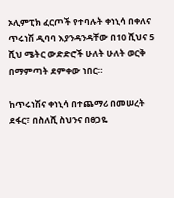ኦሊምፒክ ፈርጦች የተባሉት ቀነኒሳ በቀለና ጥሩነሽ ዲባባ እያንዳንዳቸው በ10 ሺህና 5 ሺህ ሜትር ውድድሮች ሁለት ሁለት ወርቅ በማምጣት ደምቀው ነበር።

ከጥሩነሽና ቀነኒሳ በተጨማሪ በመሠረት ደፋር፣ በስለሺ ስህንና በፀጋዬ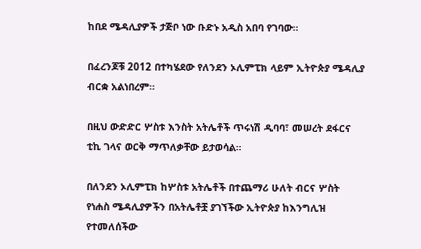ከበደ ሜዳሊያዎች ታጅቦ ነው ቡድኑ አዲስ አበባ የገባው።

በፈረንጆቹ 2012 በተካሄደው የለንደን ኦሊምፒክ ላይም ኢትዮጵያ ሜዳሊያ ብርቋ አልነበረም።

በዚህ ውድድር ሦስቱ እንስት አትሌቶች ጥሩነሽ ዲባባ፣ መሠረት ደፋርና ቲኪ ገላና ወርቅ ማጥለቃቸው ይታወሳል።

በለንደን ኦሊምፒክ ከሦስቱ አትሌቶች በተጨማሪ ሁለት ብርና ሦስት የነሐስ ሜዳሊያዎችን በአትሌቶቿ ያገኘችው ኢትዮጵያ ከእንግሊዝ የተመለሰችው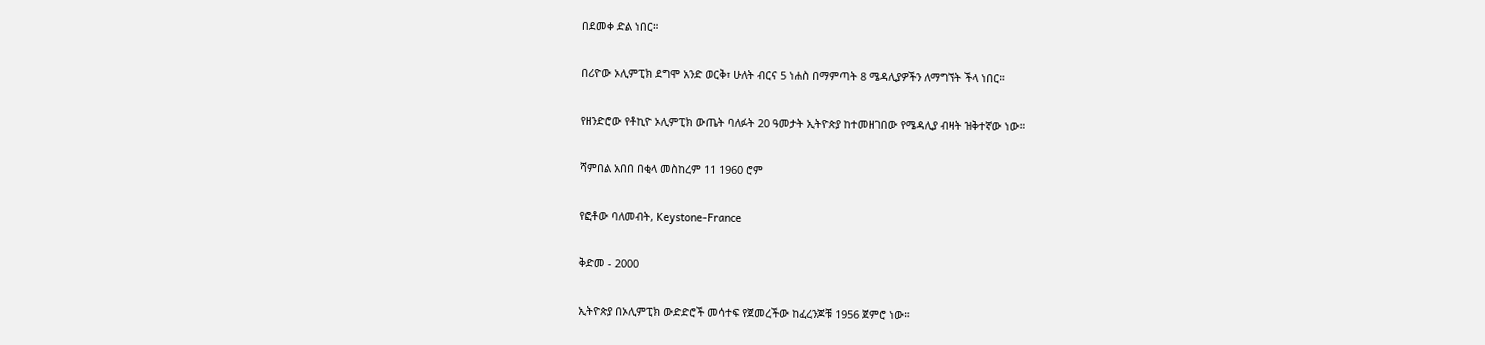በደመቀ ድል ነበር።

በሪዮው ኦሊምፒክ ደግሞ አንድ ወርቅ፣ ሁለት ብርና 5 ነሐስ በማምጣት 8 ሜዳሊያዎችን ለማግኘት ችላ ነበር።

የዘንድሮው የቶኪዮ ኦሊምፒክ ውጤት ባለፉት 20 ዓመታት ኢትዮጵያ ከተመዘገበው የሜዳሊያ ብዛት ዝቅተኛው ነው።

ሻምበል አበበ በቂላ መስከረም 11 1960 ሮም

የፎቶው ባለመብት, Keystone-France

ቅድመ - 2000

ኢትዮጵያ በኦሊምፒክ ውድድሮች መሳተፍ የጀመረችው ከፈረንጆቹ 1956 ጀምሮ ነው።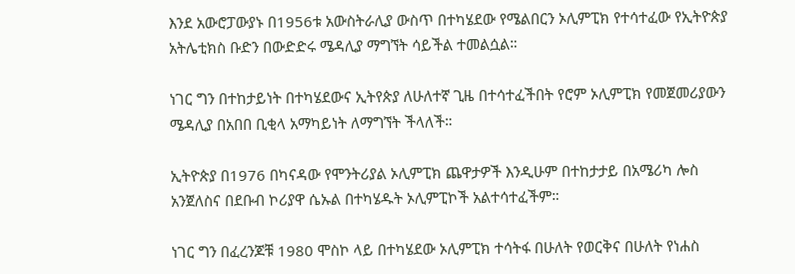እንደ አውሮፓውያኑ በ1956ቱ አውስትራሊያ ውስጥ በተካሄደው የሜልበርን ኦሊምፒክ የተሳተፈው የኢትዮጵያ አትሌቲክስ ቡድን በውድድሩ ሜዳሊያ ማግኘት ሳይችል ተመልሷል።

ነገር ግን በተከታይነት በተካሄደውና ኢትየጵያ ለሁለተኛ ጊዜ በተሳተፈችበት የሮም ኦሊምፒክ የመጀመሪያውን ሜዳሊያ በአበበ ቢቂላ አማካይነት ለማግኘት ችላለች።

ኢትዮጵያ በ1976 በካናዳው የሞንትሪያል ኦሊምፒክ ጨዋታዎች እንዲሁም በተከታታይ በአሜሪካ ሎስ አንጀለስና በደቡብ ኮሪያዋ ሴኡል በተካሄዱት ኦሊምፒኮች አልተሳተፈችም።

ነገር ግን በፈረንጆቹ 1980 ሞስኮ ላይ በተካሄደው ኦሊምፒክ ተሳትፋ በሁለት የወርቅና በሁለት የነሐስ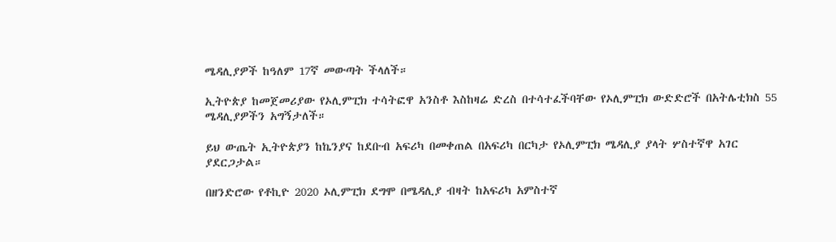ሜዳሊያዎች ከዓለም 17ኛ መውጣት ችላለች።

ኢትዮጵያ ከመጀመሪያው የኦሊምፒክ ተሳትፎዋ አንስቶ እስከዛሬ ድረስ በተሳተፈችባቸው የኦሊምፒክ ውድድሮች በአትሌቲክስ 55 ሜዳሊያዎችን አግኝታለች።

ይህ ውጤት ኢትዮጵያን ከኬንያና ከደቡብ አፍሪካ በመቀጠል በአፍሪካ በርካታ የኦሊምፒክ ሜዳሊያ ያላት ሦስተኛዋ አገር ያደርጋታል።

በዘንድሮው የቶኪዮ 2020 ኦሊምፒክ ደግሞ በሜዳሊያ ብዛት ከአፍሪካ አምስተኛ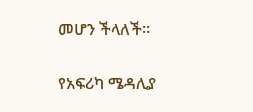መሆን ችላለች።

የአፍሪካ ሜዳሊያ